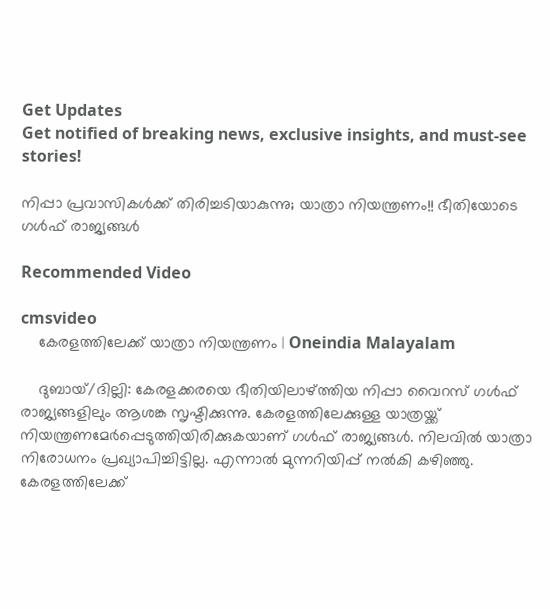Get Updates
Get notified of breaking news, exclusive insights, and must-see stories!

നിപ്പാ പ്രവാസികള്‍ക്ക് തിരിച്ചടിയാകുന്നു; യാത്രാ നിയന്ത്രണം!! ഭീതിയോടെ ഗള്‍ഫ് രാജ്യങ്ങള്‍

Recommended Video

cmsvideo
    കേരളത്തിലേക്ക് യാത്രാ നിയന്ത്രണം | Oneindia Malayalam

    ദുബായ്/ദില്ലി: കേരളക്കരയെ ഭീതിയിലാഴ്ത്തിയ നിപ്പാ വൈറസ് ഗള്‍ഫ് രാജ്യങ്ങളിലും ആശങ്ക സൃഷ്ടിക്കുന്നു. കേരളത്തിലേക്കുള്ള യാത്രയ്ക്ക് നിയന്ത്രണമേര്‍പ്പെടുത്തിയിരിക്കുകയാണ് ഗള്‍ഫ് രാജ്യങ്ങള്‍. നിലവില്‍ യാത്രാ നിരോധനം പ്രഖ്യാപിച്ചിട്ടില്ല. എന്നാല്‍ മുന്നറിയിപ്പ് നല്‍കി കഴിഞ്ഞു. കേരളത്തിലേക്ക്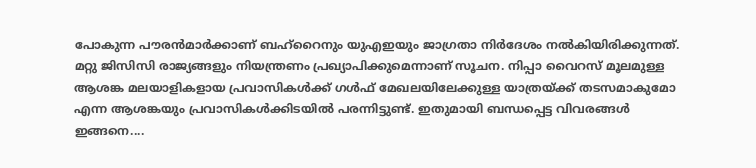പോകുന്ന പൗരന്‍മാര്‍ക്കാണ് ബഹ്‌റൈനും യുഎഇയും ജാഗ്രതാ നിര്‍ദേശം നല്‍കിയിരിക്കുന്നത്. മറ്റു ജിസിസി രാജ്യങ്ങളും നിയന്ത്രണം പ്രഖ്യാപിക്കുമെന്നാണ് സൂചന. നിപ്പാ വൈറസ് മൂലമുള്ള ആശങ്ക മലയാളികളായ പ്രവാസികള്‍ക്ക് ഗള്‍ഫ് മേഖലയിലേക്കുള്ള യാത്രയ്ക്ക് തടസമാകുമോ എന്ന ആശങ്കയും പ്രവാസികള്‍ക്കിടയില്‍ പരന്നിട്ടുണ്ട്. ഇതുമായി ബന്ധപ്പെട്ട വിവരങ്ങള്‍ ഇങ്ങനെ....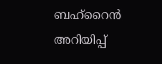ബഹ്‌റൈന്‍ അറിയിപ്പ്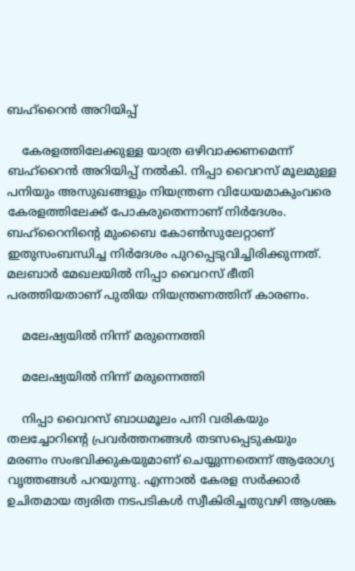ബഹ്‌റൈന്‍ അറിയിപ്പ്

    കേരളത്തിലേക്കുള്ള യാത്ര ഒഴിവാക്കണമെന്ന് ബഹ്‌റൈന്‍ അറിയിപ്പ് നല്‍കി. നിപ്പാ വൈറസ് മൂലമുള്ള പനിയും അസുഖങ്ങളും നിയന്ത്രണ വിധേയമാകുംവരെ കേരളത്തിലേക്ക് പോകരുതെന്നാണ് നിര്‍ദേശം. ബഹ്‌റൈനിന്റെ മുംബൈ കോണ്‍സുലേറ്റാണ് ഇതുസംബന്ധിച്ച നിര്‍ദേശം പുറപ്പെടുവിച്ചിരിക്കുന്നത്. മലബാര്‍ മേഖലയില്‍ നിപ്പാ വൈറസ് ഭീതി പരത്തിയതാണ് പുതിയ നിയന്ത്രണത്തിന് കാരണം.

    മലേഷ്യയില്‍ നിന്ന് മരുന്നെത്തി

    മലേഷ്യയില്‍ നിന്ന് മരുന്നെത്തി

    നിപ്പാ വൈറസ് ബാധമൂലം പനി വരികയും തലച്ചോറിന്റെ പ്രവര്‍ത്തനങ്ങള്‍ തടസപ്പെടുകയും മരണം സംഭവിക്കുകയുമാണ് ചെയ്യുന്നതെന്ന് ആരോഗ്യ വൃത്തങ്ങള്‍ പറയുന്നു. എന്നാല്‍ കേരള സര്‍ക്കാര്‍ ഉചിതമായ ത്വരിത നടപടികള്‍ സ്വീകിരിച്ചതുവഴി ആശങ്ക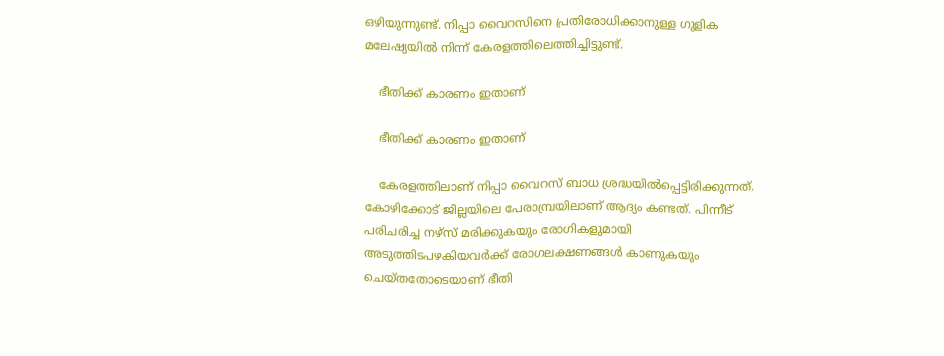ഒഴിയുന്നുണ്ട്. നിപ്പാ വൈറസിനെ പ്രതിരോധിക്കാനുള്ള ഗുളിക മലേഷ്യയില്‍ നിന്ന് കേരളത്തിലെത്തിച്ചിട്ടുണ്ട്.

    ഭീതിക്ക് കാരണം ഇതാണ്

    ഭീതിക്ക് കാരണം ഇതാണ്

    കേരളത്തിലാണ് നിപ്പാ വൈറസ് ബാധ ശ്രദ്ധയില്‍പ്പെട്ടിരിക്കുന്നത്. കോഴിക്കോട് ജില്ലയിലെ പേരാമ്പ്രയിലാണ് ആദ്യം കണ്ടത്. പിന്നീട് പരിചരിച്ച നഴ്‌സ് മരിക്കുകയും രോഗികളുമായി അടുത്തിടപഴകിയവര്‍ക്ക് രോഗലക്ഷണങ്ങള്‍ കാണുകയും ചെയ്തതോടെയാണ് ഭീതി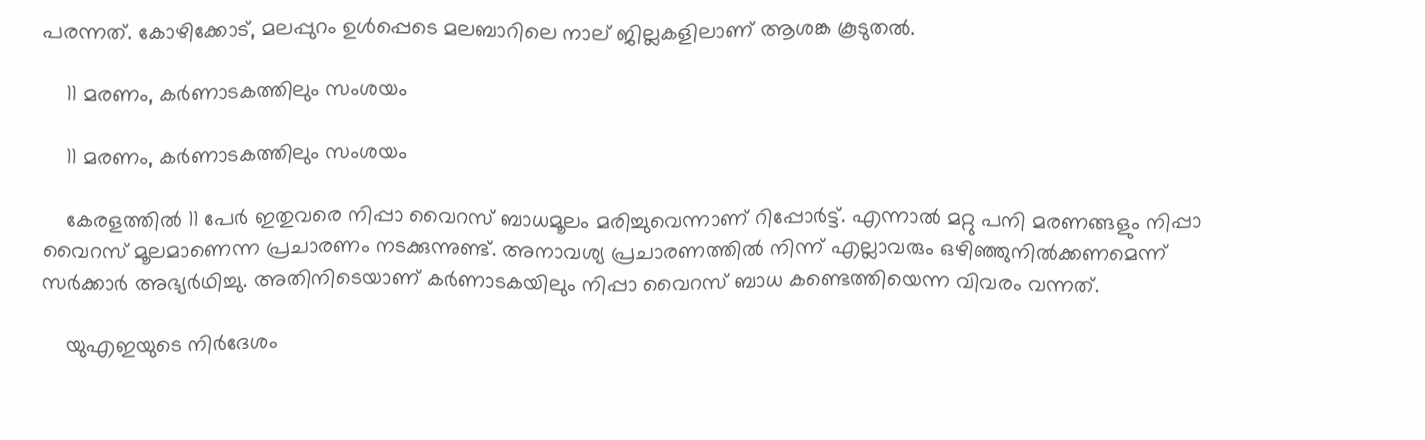പരന്നത്. കോഴിക്കോട്, മലപ്പുറം ഉള്‍പ്പെടെ മലബാറിലെ നാല് ജില്ലകളിലാണ് ആശങ്ക കൂടുതല്‍.

    11 മരണം, കര്‍ണാടകത്തിലും സംശയം

    11 മരണം, കര്‍ണാടകത്തിലും സംശയം

    കേരളത്തില്‍ 11 പേര്‍ ഇതുവരെ നിപ്പാ വൈറസ് ബാധമൂലം മരിച്ചുവെന്നാണ് റിപ്പോര്‍ട്ട്. എന്നാല്‍ മറ്റു പനി മരണങ്ങളും നിപ്പാ വൈറസ് മൂലമാണെന്ന പ്രചാരണം നടക്കുന്നുണ്ട്. അനാവശ്യ പ്രചാരണത്തില്‍ നിന്ന് എല്ലാവരും ഒഴിഞ്ഞുനില്‍ക്കണമെന്ന് സര്‍ക്കാര്‍ അഭ്യര്‍ഥിച്ചു. അതിനിടെയാണ് കര്‍ണാടകയിലും നിപ്പാ വൈറസ് ബാധ കണ്ടെത്തിയെന്ന വിവരം വന്നത്.

    യുഎഇയുടെ നിര്‍ദേശം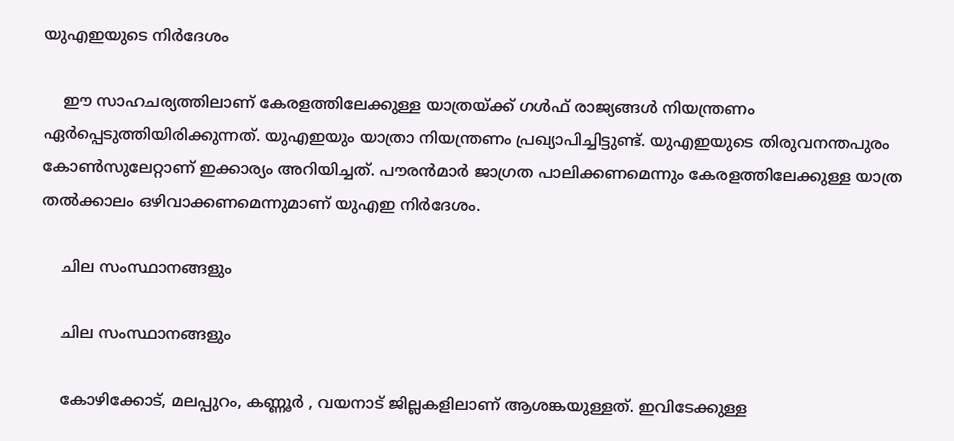യുഎഇയുടെ നിര്‍ദേശം

    ഈ സാഹചര്യത്തിലാണ് കേരളത്തിലേക്കുള്ള യാത്രയ്ക്ക് ഗള്‍ഫ് രാജ്യങ്ങള്‍ നിയന്ത്രണം ഏര്‍പ്പെടുത്തിയിരിക്കുന്നത്. യുഎഇയും യാത്രാ നിയന്ത്രണം പ്രഖ്യാപിച്ചിട്ടുണ്ട്. യുഎഇയുടെ തിരുവനന്തപുരം കോണ്‍സുലേറ്റാണ് ഇക്കാര്യം അറിയിച്ചത്. പൗരന്‍മാര്‍ ജാഗ്രത പാലിക്കണമെന്നും കേരളത്തിലേക്കുള്ള യാത്ര തല്‍ക്കാലം ഒഴിവാക്കണമെന്നുമാണ് യുഎഇ നിര്‍ദേശം.

    ചില സംസ്ഥാനങ്ങളും

    ചില സംസ്ഥാനങ്ങളും

    കോഴിക്കോട്, മലപ്പുറം, കണ്ണൂര്‍ , വയനാട് ജില്ലകളിലാണ് ആശങ്കയുള്ളത്. ഇവിടേക്കുള്ള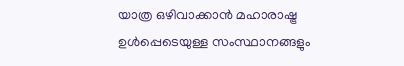യാത്ര ഒഴിവാക്കാന്‍ മഹാരാഷ്ട്ര ഉള്‍പ്പെടെയുള്ള സംസ്ഥാനങ്ങളും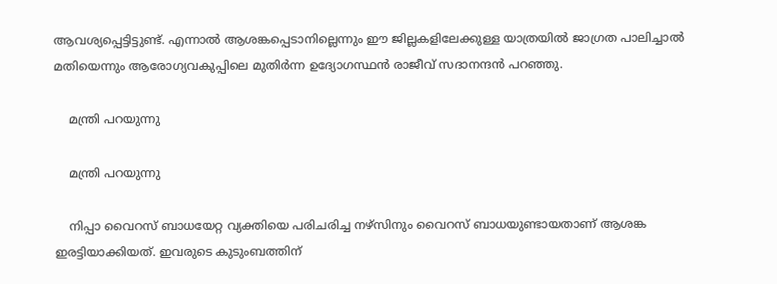ആവശ്യപ്പെട്ടിട്ടുണ്ട്. എന്നാല്‍ ആശങ്കപ്പെടാനില്ലെന്നും ഈ ജില്ലകളിലേക്കുള്ള യാത്രയില്‍ ജാഗ്രത പാലിച്ചാല്‍ മതിയെന്നും ആരോഗ്യവകുപ്പിലെ മുതിര്‍ന്ന ഉദ്യോഗസ്ഥന്‍ രാജീവ് സദാനന്ദന്‍ പറഞ്ഞു.

    മന്ത്രി പറയുന്നു

    മന്ത്രി പറയുന്നു

    നിപ്പാ വൈറസ് ബാധയേറ്റ വ്യക്തിയെ പരിചരിച്ച നഴ്‌സിനും വൈറസ് ബാധയുണ്ടായതാണ് ആശങ്ക ഇരട്ടിയാക്കിയത്. ഇവരുടെ കുടുംബത്തിന്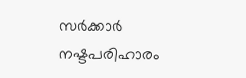സര്‍ക്കാര്‍ നഷ്ടപരിഹാരം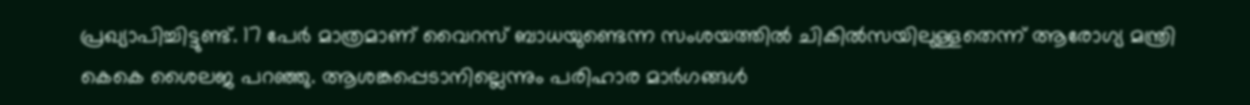പ്രഖ്യാപിച്ചിട്ടുണ്ട്. 17 പേര്‍ മാത്രമാണ് വൈറസ് ബാധയുണ്ടെന്ന സംശയത്തില്‍ ചികില്‍സയിലുള്ളതെന്ന് ആരോഗ്യ മന്ത്രി കെകെ ശൈലജ പറഞ്ഞു. ആശങ്കപ്പെടാനില്ലെന്നും പരിഹാര മാര്‍ഗങ്ങള്‍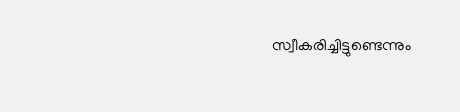സ്വീകരിച്ചിട്ടുണ്ടെന്നും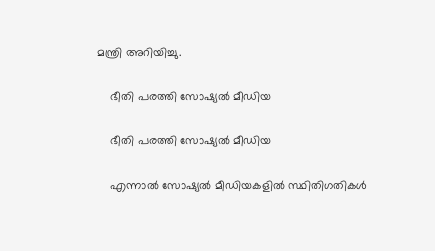മന്ത്രി അറിയിച്ചു.

    ഭീതി പരത്തി സോഷ്യല്‍ മീഡിയ

    ഭീതി പരത്തി സോഷ്യല്‍ മീഡിയ

    എന്നാല്‍ സോഷ്യല്‍ മീഡിയകളില്‍ സ്ഥിതിഗതികള്‍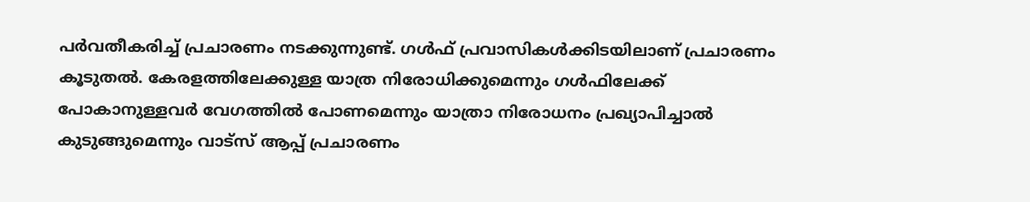പര്‍വതീകരിച്ച് പ്രചാരണം നടക്കുന്നുണ്ട്. ഗള്‍ഫ് പ്രവാസികള്‍ക്കിടയിലാണ് പ്രചാരണം കൂടുതല്‍. കേരളത്തിലേക്കുള്ള യാത്ര നിരോധിക്കുമെന്നും ഗള്‍ഫിലേക്ക് പോകാനുള്ളവര്‍ വേഗത്തില്‍ പോണമെന്നും യാത്രാ നിരോധനം പ്രഖ്യാപിച്ചാല്‍ കുടുങ്ങുമെന്നും വാട്‌സ് ആപ്പ് പ്രചാരണം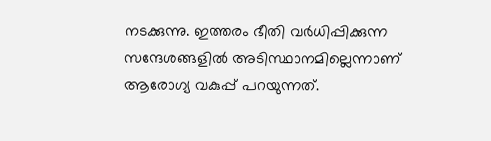നടക്കുന്നു. ഇത്തരം ഭീതി വര്‍ധിപ്പിക്കുന്ന സന്ദേശങ്ങളില്‍ അടിസ്ഥാനമില്ലെന്നാണ് ആരോഗ്യ വകുപ്പ് പറയുന്നത്.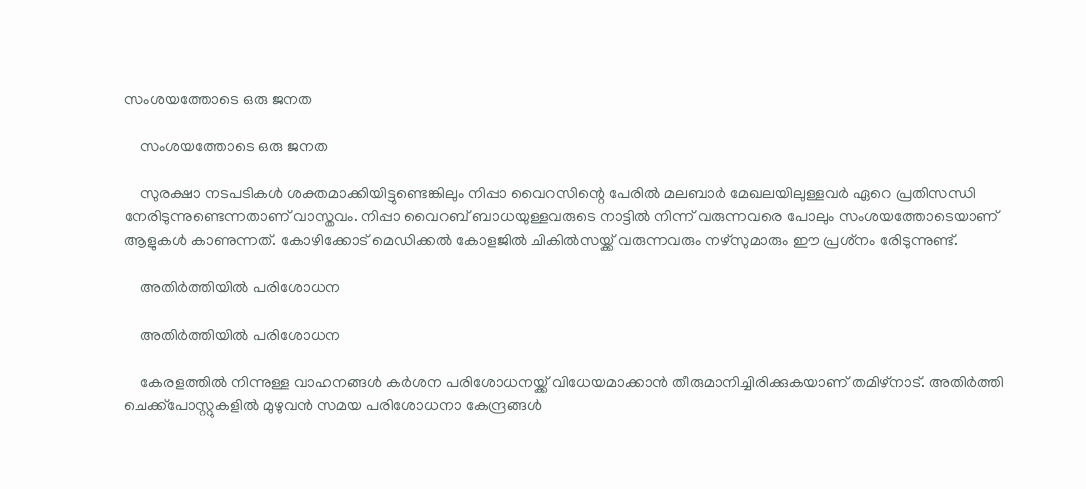സംശയത്തോടെ ഒരു ജനത

    സംശയത്തോടെ ഒരു ജനത

    സുരക്ഷാ നടപടികള്‍ ശക്തമാക്കിയിട്ടുണ്ടെങ്കിലും നിപ്പാ വൈറസിന്റെ പേരില്‍ മലബാര്‍ മേഖലയിലുള്ളവര്‍ ഏറെ പ്രതിസന്ധി നേരിടുന്നുണ്ടെന്നതാണ് വാസ്തവം. നിപ്പാ വൈറബ് ബാധയുള്ളവരുടെ നാട്ടില്‍ നിന്ന് വരുന്നവരെ പോലും സംശയത്തോടെയാണ് ആളുകള്‍ കാണുന്നത്. കോഴിക്കോട് മെഡിക്കല്‍ കോളജില്‍ ചികില്‍സയ്ക്ക് വരുന്നവരും നഴ്‌സുമാരും ഈ പ്രശ്‌നം രേിടുന്നുണ്ട്.

    അതിര്‍ത്തിയില്‍ പരിശോധന

    അതിര്‍ത്തിയില്‍ പരിശോധന

    കേരളത്തില്‍ നിന്നുള്ള വാഹനങ്ങള്‍ കര്‍ശന പരിശോധനയ്ക്ക് വിധേയമാക്കാന്‍ തീരുമാനിച്ചിരിക്കുകയാണ് തമിഴ്‌നാട്. അതിര്‍ത്തി ചെക്ക്‌പോസ്റ്റുകളില്‍ മുഴുവന്‍ സമയ പരിശോധനാ കേന്ദ്രങ്ങള്‍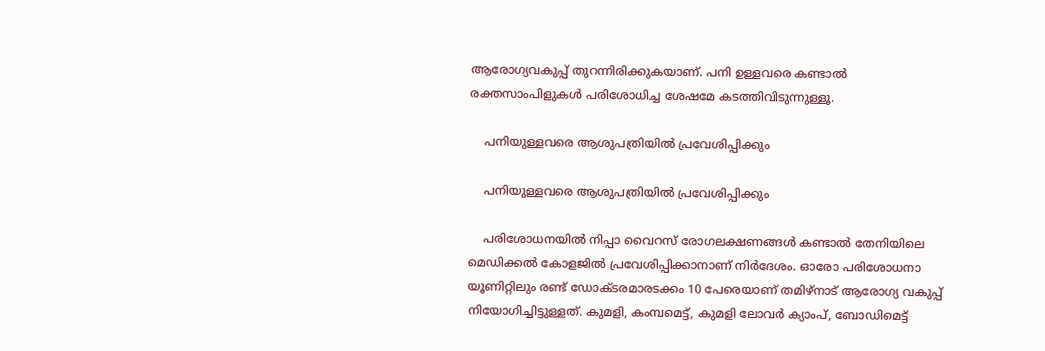ആരോഗ്യവകുപ്പ് തുറന്നിരിക്കുകയാണ്. പനി ഉള്ളവരെ കണ്ടാല്‍ രക്തസാംപിളുകള്‍ പരിശോധിച്ച ശേഷമേ കടത്തിവിടുന്നുള്ളൂ.

    പനിയുള്ളവരെ ആശുപത്രിയില്‍ പ്രവേശിപ്പിക്കും

    പനിയുള്ളവരെ ആശുപത്രിയില്‍ പ്രവേശിപ്പിക്കും

    പരിശോധനയില്‍ നിപ്പാ വൈറസ് രോഗലക്ഷണങ്ങള്‍ കണ്ടാല്‍ തേനിയിലെ മെഡിക്കല്‍ കോളജില്‍ പ്രവേശിപ്പിക്കാനാണ് നിര്‍ദേശം. ഓരോ പരിശോധനാ യൂണിറ്റിലും രണ്ട് ഡോക്ടരമാരടക്കം 10 പേരെയാണ് തമിഴ്‌നാട് ആരോഗ്യ വകുപ്പ് നിയോഗിച്ചിട്ടുള്ളത്. കുമളി, കംമ്പമെട്ട്, കുമളി ലോവര്‍ ക്യാംപ്, ബോഡിമെട്ട്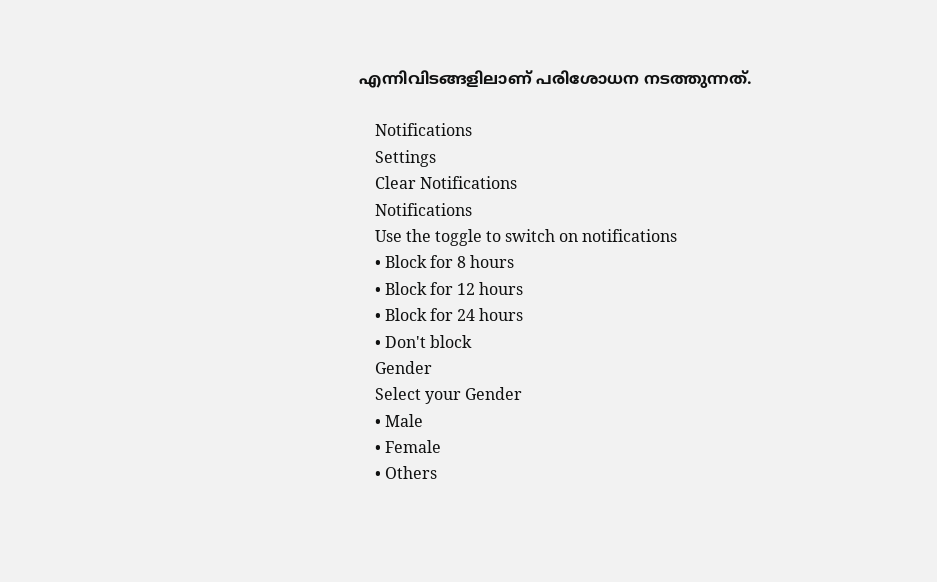എന്നിവിടങ്ങളിലാണ് പരിശോധന നടത്തുന്നത്.

    Notifications
    Settings
    Clear Notifications
    Notifications
    Use the toggle to switch on notifications
    • Block for 8 hours
    • Block for 12 hours
    • Block for 24 hours
    • Don't block
    Gender
    Select your Gender
    • Male
    • Female
    • Others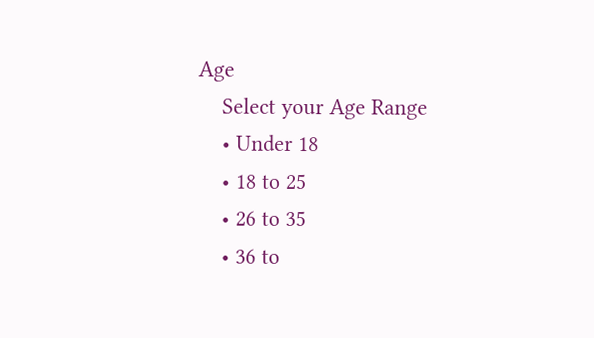Age
    Select your Age Range
    • Under 18
    • 18 to 25
    • 26 to 35
    • 36 to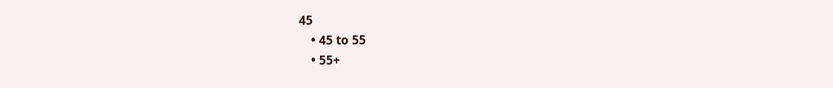45
    • 45 to 55
    • 55+